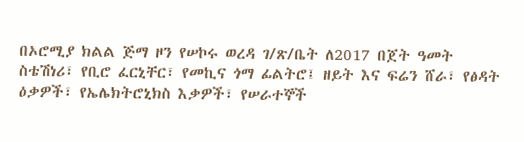በኦሮሚያ ክልል ጅማ ዞን የሠኮሩ ወረዳ ገ/ጽ/ቤት ለ2017 በጀት ዓመት ስቴሽነሪ፣ የቢሮ ፈርኒቸር፣ የመኪና ጎማ ፊልትሮ፤ ዘይት እና ፍሬን ሸራ፣ የፅዳት ዕቃዎች፣ የኤሌክትሮኒክስ እቃዎች፣ የሠራተኞች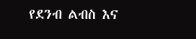የደንብ ልብስ እና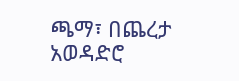ጫማ፣ በጨረታ አወዳድሮ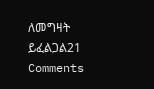ለመግዛት ይፈልጋል21 Comments